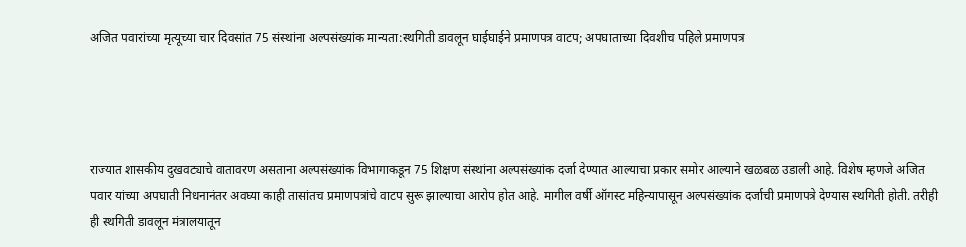अजित पवारांच्या मृत्यूच्या चार दिवसांत 75 संस्थांना अल्पसंख्यांक मान्यता:स्थगिती डावलून घाईघाईने प्रमाणपत्र वाटप; अपघाताच्या दिवशीच पहिले प्रमाणपत्र




राज्यात शासकीय दुखवट्याचे वातावरण असताना अल्पसंख्यांक विभागाकडून 75 शिक्षण संस्थांना अल्पसंख्यांक दर्जा देण्यात आल्याचा प्रकार समोर आल्याने खळबळ उडाली आहे. विशेष म्हणजे अजित पवार यांच्या अपघाती निधनानंतर अवघ्या काही तासांतच प्रमाणपत्रांचे वाटप सुरू झाल्याचा आरोप होत आहे. मागील वर्षी ऑगस्ट महिन्यापासून अल्पसंख्यांक दर्जाची प्रमाणपत्रे देण्यास स्थगिती होती. तरीही ही स्थगिती डावलून मंत्रालयातून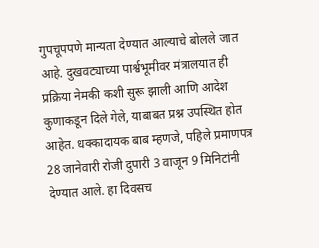गुपचूपपणे मान्यता देण्यात आल्याचे बोलले जात आहे. दुखवट्याच्या पार्श्वभूमीवर मंत्रालयात ही प्रक्रिया नेमकी कशी सुरू झाली आणि आदेश कुणाकडून दिले गेले, याबाबत प्रश्न उपस्थित होत आहेत. धक्कादायक बाब म्हणजे, पहिले प्रमाणपत्र 28 जानेवारी रोजी दुपारी 3 वाजून 9 मिनिटांनी देण्यात आले. हा दिवसच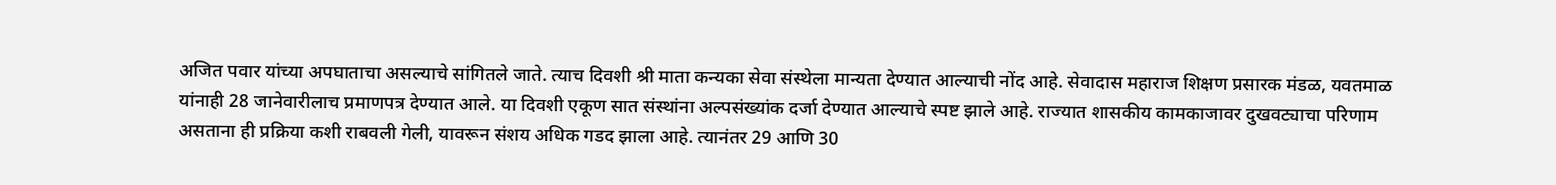अजित पवार यांच्या अपघाताचा असल्याचे सांगितले जाते. त्याच दिवशी श्री माता कन्यका सेवा संस्थेला मान्यता देण्यात आल्याची नोंद आहे. सेवादास महाराज शिक्षण प्रसारक मंडळ, यवतमाळ यांनाही 28 जानेवारीलाच प्रमाणपत्र देण्यात आले. या दिवशी एकूण सात संस्थांना अल्पसंख्यांक दर्जा देण्यात आल्याचे स्पष्ट झाले आहे. राज्यात शासकीय कामकाजावर दुखवट्याचा परिणाम असताना ही प्रक्रिया कशी राबवली गेली, यावरून संशय अधिक गडद झाला आहे. त्यानंतर 29 आणि 30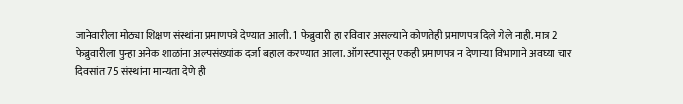जानेवारीला मोठ्या शिक्षण संस्थांना प्रमाणपत्रे देण्यात आली. 1 फेब्रुवारी हा रविवार असल्याने कोणतेही प्रमाणपत्र दिले गेले नाही. मात्र 2 फेब्रुवारीला पुन्हा अनेक शाळांना अल्पसंख्यांक दर्जा बहाल करण्यात आला. ऑगस्टपासून एकही प्रमाणपत्र न देणाऱ्या विभागाने अवघ्या चार दिवसांत 75 संस्थांना मान्यता देणे ही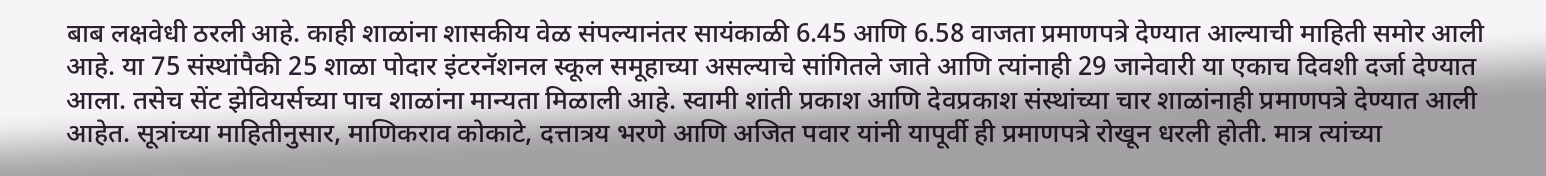बाब लक्षवेधी ठरली आहे. काही शाळांना शासकीय वेळ संपल्यानंतर सायंकाळी 6.45 आणि 6.58 वाजता प्रमाणपत्रे देण्यात आल्याची माहिती समोर आली आहे. या 75 संस्थांपैकी 25 शाळा पोदार इंटरनॅशनल स्कूल समूहाच्या असल्याचे सांगितले जाते आणि त्यांनाही 29 जानेवारी या एकाच दिवशी दर्जा देण्यात आला. तसेच सेंट झेवियर्सच्या पाच शाळांना मान्यता मिळाली आहे. स्वामी शांती प्रकाश आणि देवप्रकाश संस्थांच्या चार शाळांनाही प्रमाणपत्रे देण्यात आली आहेत. सूत्रांच्या माहितीनुसार, माणिकराव कोकाटे, दत्तात्रय भरणे आणि अजित पवार यांनी यापूर्वी ही प्रमाणपत्रे रोखून धरली होती. मात्र त्यांच्या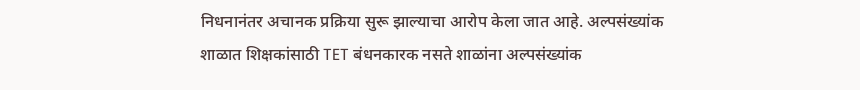निधनानंतर अचानक प्रक्रिया सुरू झाल्याचा आरोप केला जात आहे. अल्पसंख्यांक शाळात शिक्षकांसाठी TET बंधनकारक नसते शाळांना अल्पसंख्यांक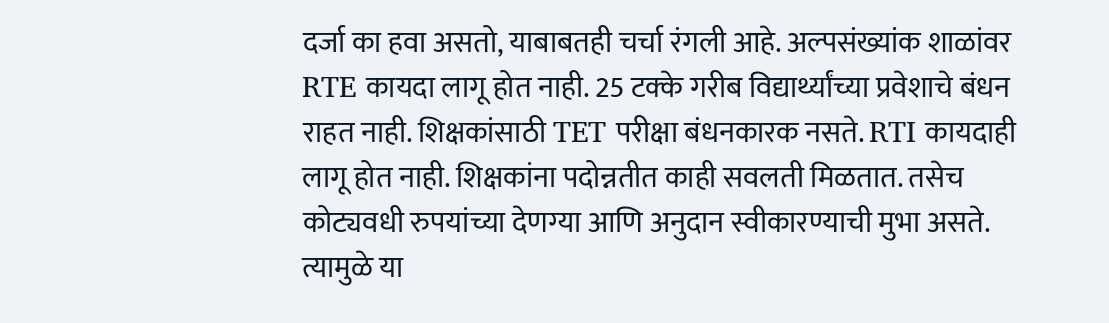दर्जा का हवा असतो, याबाबतही चर्चा रंगली आहे. अल्पसंख्यांक शाळांवर RTE कायदा लागू होत नाही. 25 टक्के गरीब विद्यार्थ्यांच्या प्रवेशाचे बंधन राहत नाही. शिक्षकांसाठी TET परीक्षा बंधनकारक नसते. RTI कायदाही लागू होत नाही. शिक्षकांना पदोन्नतीत काही सवलती मिळतात. तसेच कोट्यवधी रुपयांच्या देणग्या आणि अनुदान स्वीकारण्याची मुभा असते. त्यामुळे या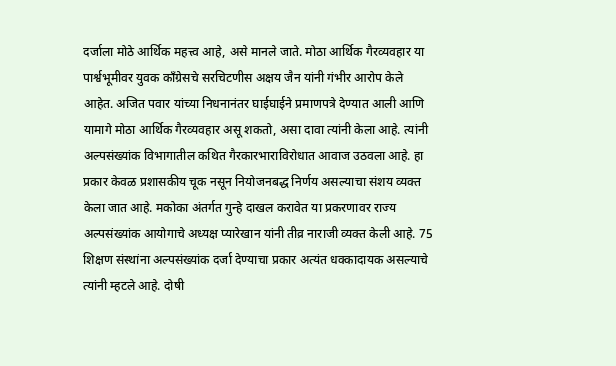दर्जाला मोठे आर्थिक महत्त्व आहे, असे मानले जाते. मोठा आर्थिक गैरव्यवहार या पार्श्वभूमीवर युवक काँग्रेसचे सरचिटणीस अक्षय जैन यांनी गंभीर आरोप केले आहेत. अजित पवार यांच्या निधनानंतर घाईघाईने प्रमाणपत्रे देण्यात आली आणि यामागे मोठा आर्थिक गैरव्यवहार असू शकतो, असा दावा त्यांनी केला आहे. त्यांनी अल्पसंख्यांक विभागातील कथित गैरकारभाराविरोधात आवाज उठवला आहे. हा प्रकार केवळ प्रशासकीय चूक नसून नियोजनबद्ध निर्णय असल्याचा संशय व्यक्त केला जात आहे. मकोका अंतर्गत गुन्हे दाखल करावेत या प्रकरणावर राज्य अल्पसंख्यांक आयोगाचे अध्यक्ष प्यारेखान यांनी तीव्र नाराजी व्यक्त केली आहे. 75 शिक्षण संस्थांना अल्पसंख्यांक दर्जा देण्याचा प्रकार अत्यंत धक्कादायक असल्याचे त्यांनी म्हटले आहे. दोषी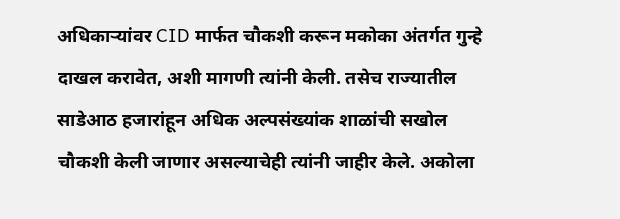अधिकाऱ्यांवर CID मार्फत चौकशी करून मकोका अंतर्गत गुन्हे दाखल करावेत, अशी मागणी त्यांनी केली. तसेच राज्यातील साडेआठ हजारांहून अधिक अल्पसंख्यांक शाळांची सखोल चौकशी केली जाणार असल्याचेही त्यांनी जाहीर केले. अकोला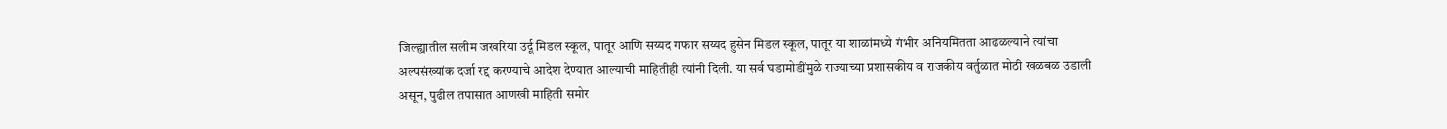जिल्ह्यातील सलीम जखरिया उर्दू मिडल स्कूल, पातूर आणि सय्यद गफार सय्यद हुसेन मिडल स्कूल, पातूर या शाळांमध्ये गंभीर अनियमितता आढळल्याने त्यांचा अल्पसंख्यांक दर्जा रद्द करण्याचे आदेश देण्यात आल्याची माहितीही त्यांनी दिली. या सर्व घडामोडींमुळे राज्याच्या प्रशासकीय व राजकीय वर्तुळात मोठी खळबळ उडाली असून, पुढील तपासात आणखी माहिती समोर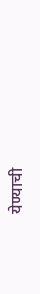येण्याची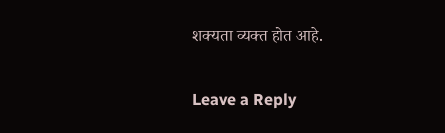शक्यता व्यक्त होत आहे.

Leave a Reply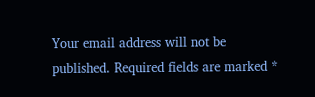Your email address will not be published. Required fields are marked *